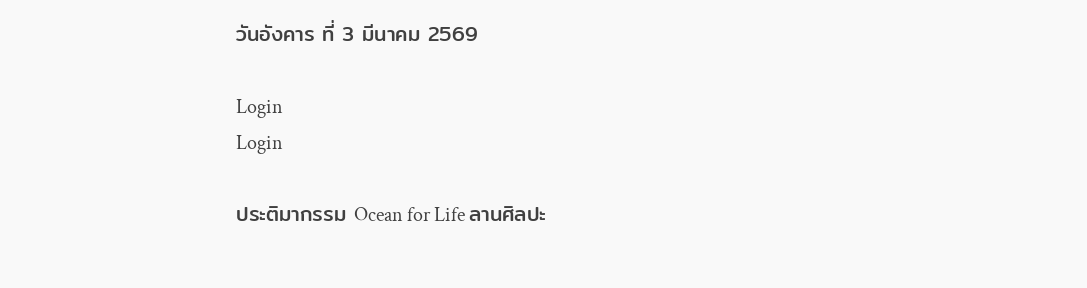วันอังคาร ที่ 3 มีนาคม 2569

Login
Login

ประติมากรรม Ocean for Life ลานศิลปะ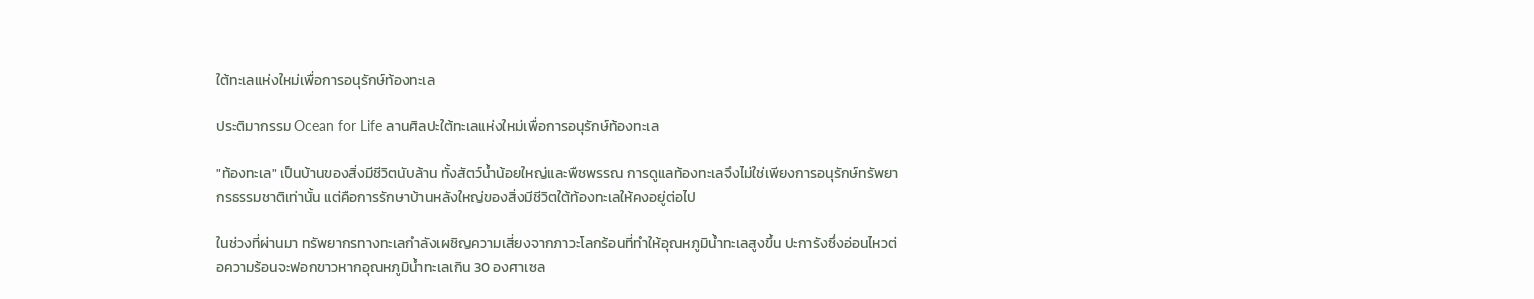ใต้ทะเลแห่งใหม่เพื่อการอนุรักษ์ท้องทะเล

ประติมากรรม Ocean for Life ลานศิลปะใต้ทะเลแห่งใหม่เพื่อการอนุรักษ์ท้องทะเล

"ท้องทะเล" เป็นบ้านของสิ่งมีชีวิตนับล้าน ทั้งสัตว์น้ำน้อยใหญ่และพืชพรรณ การดูแลท้องทะเลจึงไม่ใช่เพียงการอนุรักษ์ทรัพยากรธรรมชาติเท่านั้น แต่คือการรักษาบ้านหลังใหญ่ของสิ่งมีชีวิตใต้ท้องทะเลให้คงอยู่ต่อไป

ในช่วงที่ผ่านมา ทรัพยากรทางทะเลกำลังเผชิญความเสี่ยงจากภาวะโลกร้อนที่ทำให้อุณหภูมิน้ำทะเลสูงขึ้น ปะการังซึ่งอ่อนไหวต่อความร้อนจะฟอกขาวหากอุณหภูมิน้ำทะเลเกิน 30 องศาเซล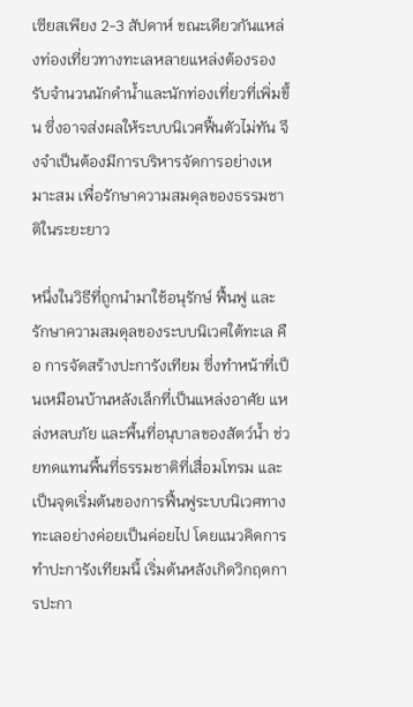เซียสเพียง 2-3 สัปดาห์ ขณะเดียวกันแหล่งท่องเที่ยวทางทะเลหลายแหล่งต้องรองรับจำนวนนักดำน้ำและนักท่องเที่ยวที่เพิ่มขึ้น ซึ่งอาจส่งผลให้ระบบนิเวศฟื้นตัวไม่ทัน จึงจำเป็นต้องมีการบริหารจัดการอย่างเหมาะสม เพื่อรักษาความสมดุลของธรรมชาติในระยะยาว

หนึ่งในวิธีที่ถูกนำมาใช้อนุรักษ์ ฟื้นฟู และรักษาความสมดุลของระบบนิเวศใต้ทะเล คือ การจัดสร้างปะการังเทียม ซึ่งทำหน้าที่เป็นเหมือนบ้านหลังเล็กที่เป็นแหล่งอาศัย แหล่งหลบภัย และพื้นที่อนุบาลของสัตว์น้ำ ช่วยทดแทนพื้นที่ธรรมชาติที่เสื่อมโทรม และเป็นจุดเริ่มต้นของการฟื้นฟูระบบนิเวศทางทะเลอย่างค่อยเป็นค่อยไป โดยแนวคิดการทำปะการังเทียมนี้ เริ่มต้นหลังเกิดวิกฤตการปะกา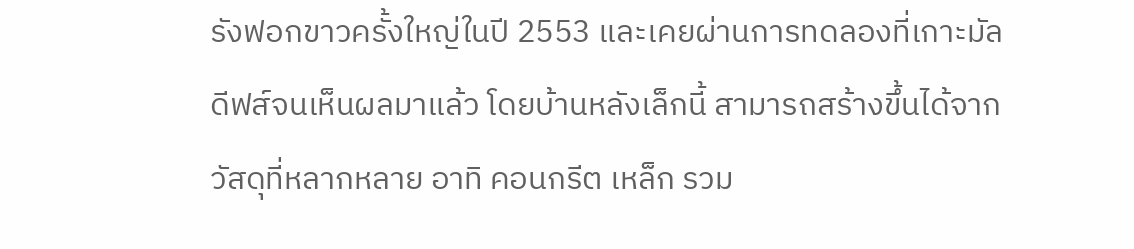รังฟอกขาวครั้งใหญ่ในปี 2553 และเคยผ่านการทดลองที่เกาะมัลดีฟส์จนเห็นผลมาแล้ว โดยบ้านหลังเล็กนี้ สามารถสร้างขึ้นได้จากวัสดุที่หลากหลาย อาทิ คอนกรีต เหล็ก รวม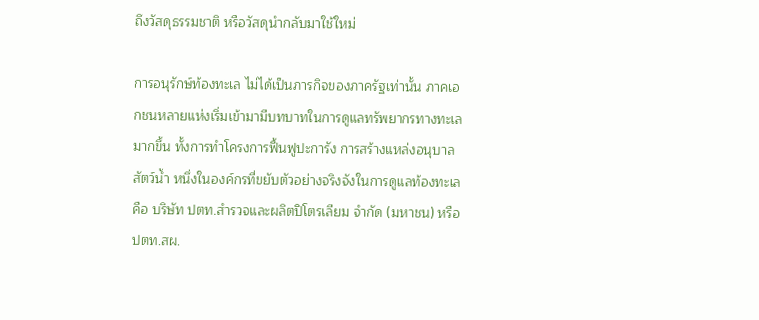ถึงวัสดุธรรมชาติ หรือวัสดุนำกลับมาใช้ใหม่

การอนุรักษ์ท้องทะเล ไม่ได้เป็นภารกิจของภาครัฐเท่านั้น ภาคเอกชนหลายแห่งเริ่มเข้ามามีบทบาทในการดูแลทรัพยากรทางทะเลมากขึ้น ทั้งการทำโครงการฟื้นฟูปะการัง การสร้างแหล่งอนุบาลสัตว์น้ำ หนึ่งในองค์กรที่ขยับตัวอย่างจริงจังในการดูแลท้องทะเล คือ บริษัท ปตท.สำรวจและผลิตปิโตรเลียม จำกัด (มหาชน) หรือ ปตท.สผ.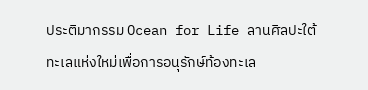ประติมากรรม Ocean for Life ลานศิลปะใต้ทะเลแห่งใหม่เพื่อการอนุรักษ์ท้องทะเล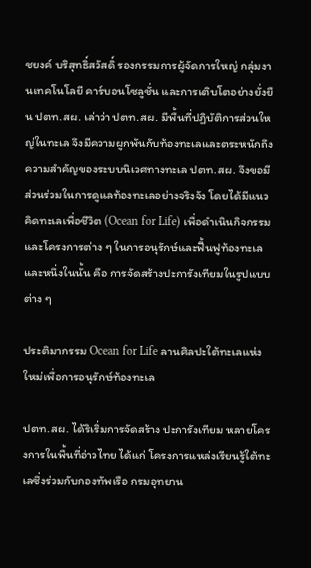ชยงค์ บริสุทธิ์สวัสดิ์ รองกรรมการผู้จัดการใหญ่ กลุ่มงานเทคโนโลยี คาร์บอนโซลูชั่น และการเติบโตอย่างยั่งยืน ปตท.สผ. เล่าว่า ปตท.สผ. มีพื้นที่ปฏิบัติการส่วนใหญ่ในทะเล จึงมีความผูกพันกับท้องทะเลและตระหนักถึงความสำคัญของระบบนิเวศทางทะเล ปตท.สผ. จึงขอมีส่วนร่วมในการดูแลท้องทะเลอย่างจริงจัง โดยได้มีแนวคิดทะเลเพื่อชีวิต (Ocean for Life) เพื่อดำเนินกิจกรรมและโครงการต่าง ๆ ในการอนุรักษ์และฟื้นฟูท้องทะเล และหนึ่งในนั้น คือ การจัดสร้างปะการังเทียมในรูปแบบต่าง ๆ

ประติมากรรม Ocean for Life ลานศิลปะใต้ทะเลแห่งใหม่เพื่อการอนุรักษ์ท้องทะเล

ปตท.สผ. ได้ริเริ่มการจัดสร้าง ปะการังเทียม หลายโครงการในพื้นที่อ่าวไทย ได้แก่ โครงการแหล่งเรียนรู้ใต้ทะเลซึ่งร่วมกับกองทัพเรือ กรมอุทยาน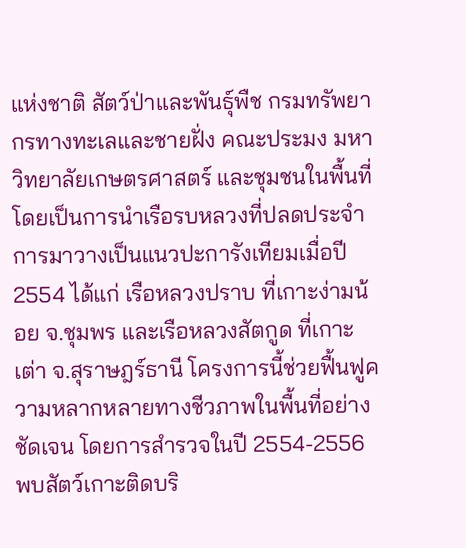แห่งชาติ สัตว์ป่าและพันธุ์พืช กรมทรัพยากรทางทะเลและชายฝั่ง คณะประมง มหาวิทยาลัยเกษตรศาสตร์ และชุมชนในพื้นที่ โดยเป็นการนำเรือรบหลวงที่ปลดประจำการมาวางเป็นแนวปะการังเทียมเมื่อปี 2554 ได้แก่ เรือหลวงปราบ ที่เกาะง่ามน้อย จ.ชุมพร และเรือหลวงสัตกูด ที่เกาะเต่า จ.สุราษฎร์ธานี โครงการนี้ช่วยฟื้นฟูความหลากหลายทางชีวภาพในพื้นที่อย่างชัดเจน โดยการสำรวจในปี 2554-2556 พบสัตว์เกาะติดบริ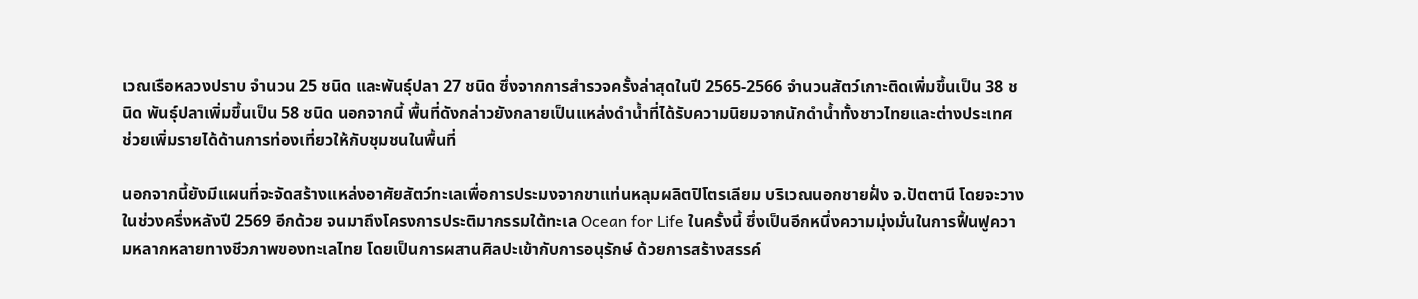เวณเรือหลวงปราบ จำนวน 25 ชนิด และพันธุ์ปลา 27 ชนิด ซึ่งจากการสำรวจครั้งล่าสุดในปี 2565-2566 จำนวนสัตว์เกาะติดเพิ่มขึ้นเป็น 38 ชนิด พันธุ์ปลาเพิ่มขึ้นเป็น 58 ชนิด นอกจากนี้ พื้นที่ดังกล่าวยังกลายเป็นแหล่งดำน้ำที่ได้รับความนิยมจากนักดำน้ำทั้งชาวไทยและต่างประเทศ ช่วยเพิ่มรายได้ด้านการท่องเที่ยวให้กับชุมชนในพื้นที่

นอกจากนี้ยังมีแผนที่จะจัดสร้างแหล่งอาศัยสัตว์ทะเลเพื่อการประมงจากขาแท่นหลุมผลิตปิโตรเลียม บริเวณนอกชายฝั่ง จ.ปัตตานี โดยจะวางในช่วงครึ่งหลังปี 2569 อีกด้วย จนมาถึงโครงการประติมากรรมใต้ทะเล Ocean for Life ในครั้งนี้ ซึ่งเป็นอีกหนึ่งความมุ่งมั่นในการฟื้นฟูความหลากหลายทางชีวภาพของทะเลไทย โดยเป็นการผสานศิลปะเข้ากับการอนุรักษ์ ด้วยการสร้างสรรค์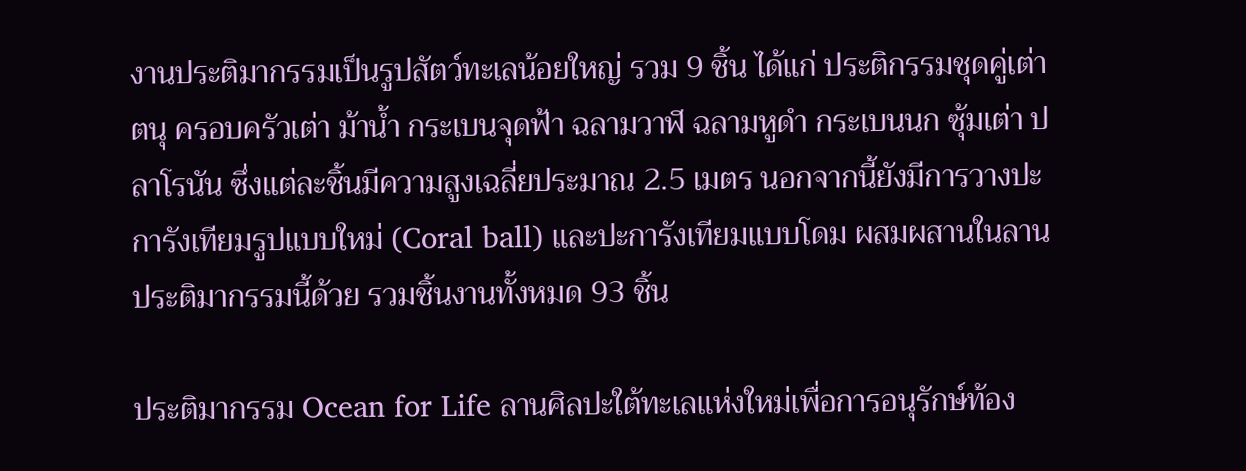งานประติมากรรมเป็นรูปสัตว์ทะเลน้อยใหญ่ รวม 9 ชิ้น ได้แก่ ประติกรรมชุดคู่เต่าตนุ ครอบครัวเต่า ม้าน้ำ กระเบนจุดฟ้า ฉลามวาฬ ฉลามหูดำ กระเบนนก ซุ้มเต่า ปลาโรนัน ซึ่งแต่ละชิ้นมีความสูงเฉลี่ยประมาณ 2.5 เมตร นอกจากนี้ยังมีการวางปะการังเทียมรูปแบบใหม่ (Coral ball) และปะการังเทียมแบบโดม ผสมผสานในลานประติมากรรมนี้ด้วย รวมชิ้นงานทั้งหมด 93 ชิ้น

ประติมากรรม Ocean for Life ลานศิลปะใต้ทะเลแห่งใหม่เพื่อการอนุรักษ์ท้อง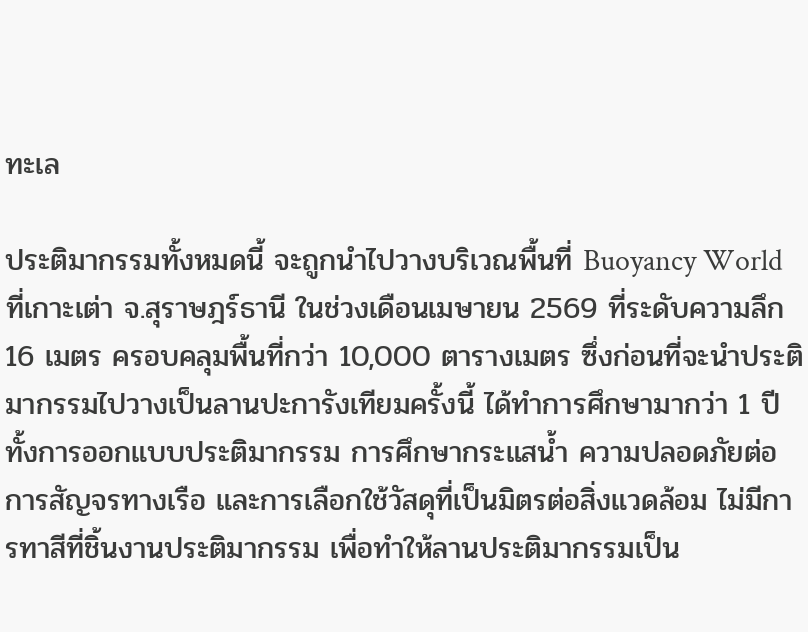ทะเล

ประติมากรรมทั้งหมดนี้ จะถูกนำไปวางบริเวณพื้นที่ Buoyancy World ที่เกาะเต่า จ.สุราษฎร์ธานี ในช่วงเดือนเมษายน 2569 ที่ระดับความลึก 16 เมตร ครอบคลุมพื้นที่กว่า 10,000 ตารางเมตร ซึ่งก่อนที่จะนำประติมากรรมไปวางเป็นลานปะการังเทียมครั้งนี้ ได้ทำการศึกษามากว่า 1 ปี ทั้งการออกแบบประติมากรรม การศึกษากระแสน้ำ ความปลอดภัยต่อการสัญจรทางเรือ และการเลือกใช้วัสดุที่เป็นมิตรต่อสิ่งแวดล้อม ไม่มีการทาสีที่ชิ้นงานประติมากรรม เพื่อทำให้ลานประติมากรรมเป็น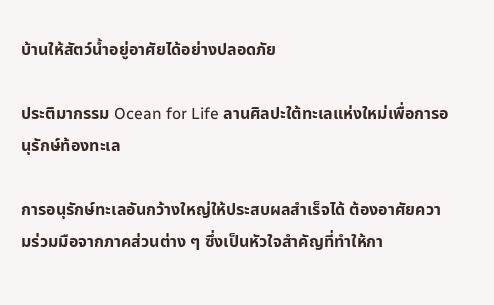บ้านให้สัตว์น้ำอยู่อาศัยได้อย่างปลอดภัย

ประติมากรรม Ocean for Life ลานศิลปะใต้ทะเลแห่งใหม่เพื่อการอนุรักษ์ท้องทะเล

การอนุรักษ์ทะเลอันกว้างใหญ่ให้ประสบผลสำเร็จได้ ต้องอาศัยความร่วมมือจากภาคส่วนต่าง ๆ ซึ่งเป็นหัวใจสำคัญที่ทำให้กา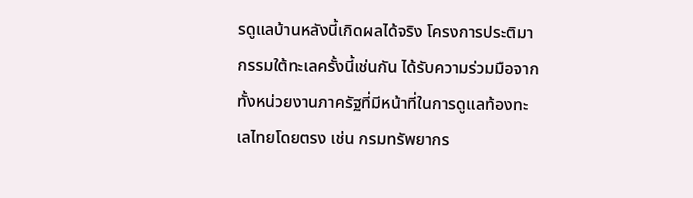รดูแลบ้านหลังนี้เกิดผลได้จริง โครงการประติมากรรมใต้ทะเลครั้งนี้เช่นกัน ได้รับความร่วมมือจากทั้งหน่วยงานภาครัฐที่มีหน้าที่ในการดูแลท้องทะเลไทยโดยตรง เช่น กรมทรัพยากร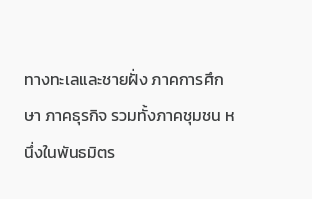ทางทะเลและชายฝั่ง ภาคการศึกษา ภาคธุรกิจ รวมทั้งภาคชุมชน หนึ่งในพันธมิตร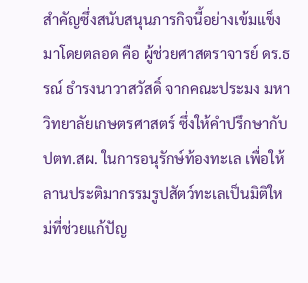สำคัญซึ่งสนับสนุนภารกิจนี้อย่างเข้มแข็งมาโดยตลอด คือ ผู้ช่วยศาสตราจารย์ ดร.ธรณ์ ธำรงนาวาสวัสดิ์ จากคณะประมง มหาวิทยาลัยเกษตรศาสตร์ ซึ่งให้คำปรึกษากับ ปตท.สผ. ในการอนุรักษ์ท้องทะเล เพื่อให้ลานประติมากรรมรูปสัตว์ทะเลเป็นมิติใหม่ที่ช่วยแก้ปัญ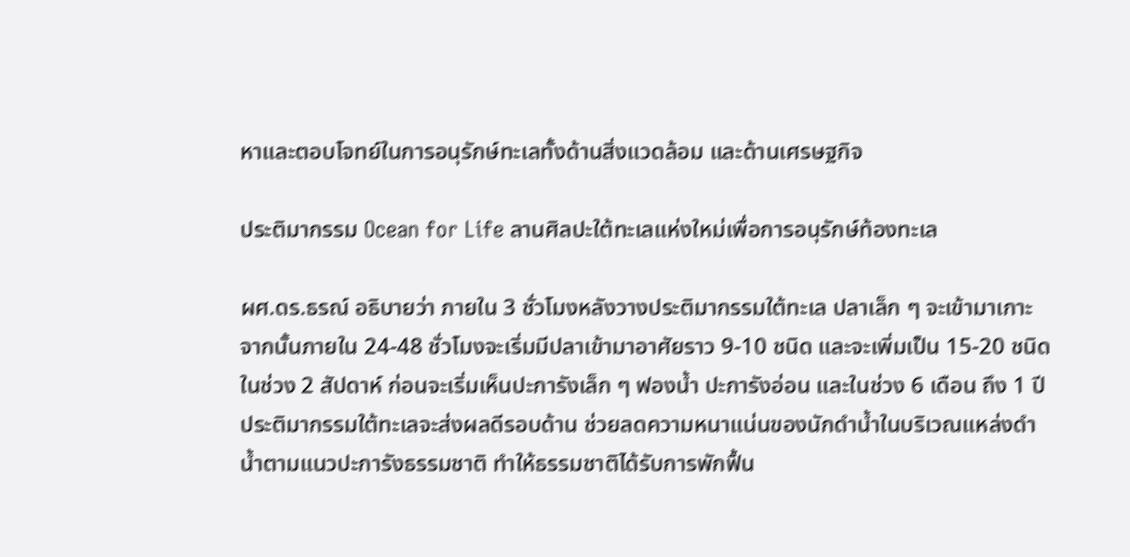หาและตอบโจทย์ในการอนุรักษ์ทะเลทั้งด้านสิ่งแวดล้อม และด้านเศรษฐกิจ

ประติมากรรม Ocean for Life ลานศิลปะใต้ทะเลแห่งใหม่เพื่อการอนุรักษ์ท้องทะเล

ผศ.ดร.ธรณ์ อธิบายว่า ภายใน 3 ชั่วโมงหลังวางประติมากรรมใต้ทะเล ปลาเล็ก ๆ จะเข้ามาเกาะ จากนั้นภายใน 24-48 ชั่วโมงจะเริ่มมีปลาเข้ามาอาศัยราว 9-10 ชนิด และจะเพิ่มเป็น 15-20 ชนิดในช่วง 2 สัปดาห์ ก่อนจะเริ่มเห็นปะการังเล็ก ๆ ฟองน้ำ ปะการังอ่อน และในช่วง 6 เดือน ถึง 1 ปี ประติมากรรมใต้ทะเลจะส่งผลดีรอบด้าน ช่วยลดความหนาแน่นของนักดำน้ำในบริเวณแหล่งดำน้ำตามแนวปะการังธรรมชาติ ทำให้ธรรมชาติได้รับการพักฟื้น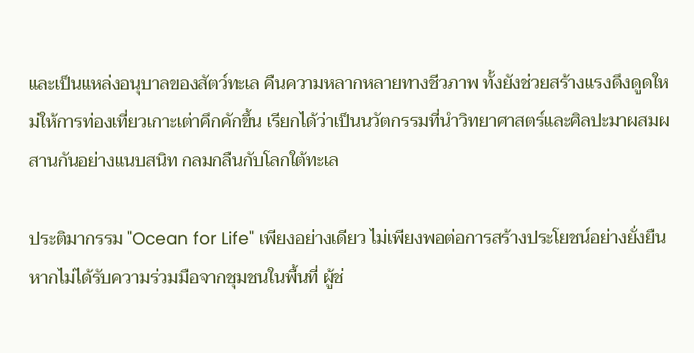และเป็นแหล่งอนุบาลของสัตว์ทะเล คืนความหลากหลายทางชีวภาพ ทั้งยังช่วยสร้างแรงดึงดูดใหม่ให้การท่องเที่ยวเกาะเต่าคึกคักขึ้น เรียกได้ว่าเป็นนวัตกรรมที่นำวิทยาศาสตร์และศิลปะมาผสมผสานกันอย่างแนบสนิท กลมกลืนกับโลกใต้ทะเล

ประติมากรรม "Ocean for Life" เพียงอย่างเดียว ไม่เพียงพอต่อการสร้างประโยชน์อย่างยั่งยืน หากไม่ได้รับความร่วมมือจากชุมชนในพื้นที่ ผู้ช่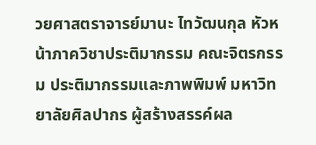วยศาสตราจารย์มานะ ไทวัฒนกุล หัวหน้าภาควิชาประติมากรรม คณะจิตรกรรม ประติมากรรมและภาพพิมพ์ มหาวิทยาลัยศิลปากร ผู้สร้างสรรค์ผล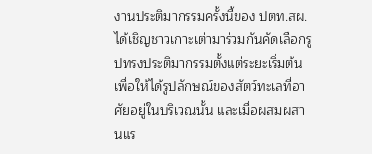งานประติมากรรมครั้งนี้ของ ปตท.สผ. ได้เชิญชาวเกาะเต่ามาร่วมกันคัดเลือกรูปทรงประติมากรรมตั้งแต่ระยะเริ่มต้น เพื่อให้ได้รูปลักษณ์ของสัตว์ทะเลที่อาศัยอยู่ในบริเวณนั้น และเมื่อผสมผสานแร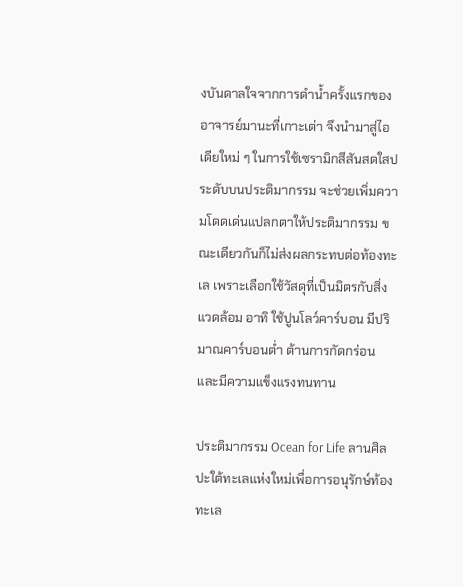งบันดาลใจจากการดำน้ำครั้งแรกของอาจารย์มานะที่เกาะเต่า จึงนำมาสู่ไอเดียใหม่ ๆ ในการใช้เซรามิกสีสันสดใสประดับบนประติมากรรม จะช่วยเพิ่มความโดดเด่นแปลกตาให้ประติมากรรม ขณะเดียวกันก็ไม่ส่งผลกระทบต่อท้องทะเล เพราะเลือกใช้วัสดุที่เป็นมิตรกับสิ่งแวดล้อม อาทิ ใช้ปูนโลว์คาร์บอน มีปริมาณคาร์บอนต่ำ ต้านการกัดกร่อน และมีความแข็งแรงทนทาน

ประติมากรรม Ocean for Life ลานศิลปะใต้ทะเลแห่งใหม่เพื่อการอนุรักษ์ท้องทะเล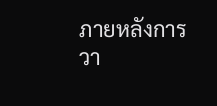ภายหลังการวา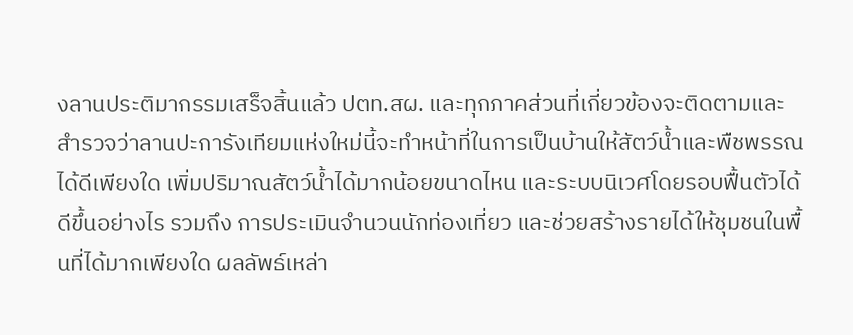งลานประติมากรรมเสร็จสิ้นแล้ว ปตท.สผ. และทุกภาคส่วนที่เกี่ยวข้องจะติดตามและสำรวจว่าลานปะการังเทียมแห่งใหม่นี้จะทำหน้าที่ในการเป็นบ้านให้สัตว์น้ำและพืชพรรณได้ดีเพียงใด เพิ่มปริมาณสัตว์น้ำได้มากน้อยขนาดไหน และระบบนิเวศโดยรอบฟื้นตัวได้ดีขึ้นอย่างไร รวมถึง การประเมินจำนวนนักท่องเที่ยว และช่วยสร้างรายได้ให้ชุมชนในพื้นที่ได้มากเพียงใด ผลลัพธ์เหล่า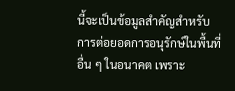นี้จะเป็นข้อมูลสำคัญสำหรับการต่อยอดการอนุรักษ์ในพื้นที่อื่น ๆ ในอนาคต เพราะ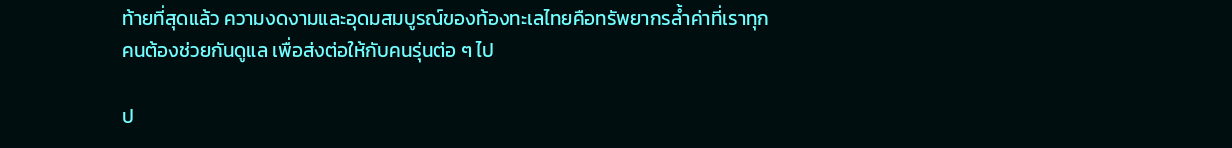ท้ายที่สุดแล้ว ความงดงามและอุดมสมบูรณ์ของท้องทะเลไทยคือทรัพยากรล้ำค่าที่เราทุกคนต้องช่วยกันดูแล เพื่อส่งต่อให้กับคนรุ่นต่อ ๆ ไป

ป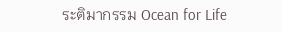ระติมากรรม Ocean for Life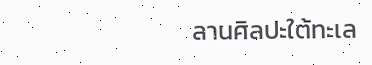ลานศิลปะใต้ทะเล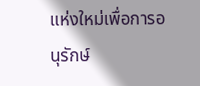แห่งใหม่เพื่อการอนุรักษ์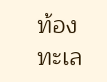ท้องทะเล